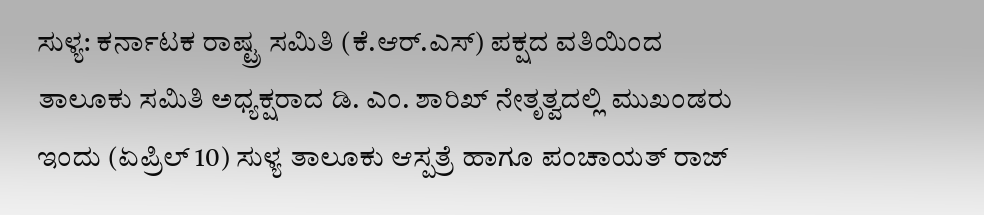ಸುಳ್ಯ: ಕರ್ನಾಟಕ ರಾಷ್ಟ್ರ ಸಮಿತಿ (ಕೆ.ಆರ್.ಎಸ್) ಪಕ್ಷದ ವತಿಯಿಂದ ತಾಲೂಕು ಸಮಿತಿ ಅಧ್ಯಕ್ಷರಾದ ಡಿ. ಎಂ. ಶಾರಿಖ್ ನೇತೃತ್ವದಲ್ಲಿ ಮುಖಂಡರು ಇಂದು (ಏಪ್ರಿಲ್ 10) ಸುಳ್ಯ ತಾಲೂಕು ಆಸ್ಪತ್ರೆ ಹಾಗೂ ಪಂಚಾಯತ್ ರಾಜ್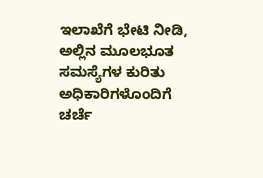ಇಲಾಖೆಗೆ ಭೇಟಿ ನೀಡಿ, ಅಲ್ಲಿನ ಮೂಲಭೂತ ಸಮಸ್ಯೆಗಳ ಕುರಿತು ಅಧಿಕಾರಿಗಳೊಂದಿಗೆ ಚರ್ಚೆ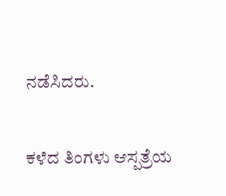ನಡೆಸಿದರು.

ಕಳೆದ ತಿಂಗಳು ಆಸ್ಪತ್ರೆಯ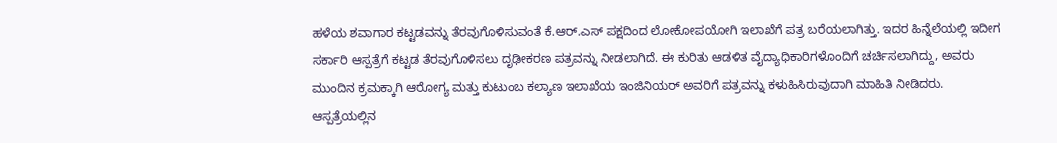ಹಳೆಯ ಶವಾಗಾರ ಕಟ್ಟಡವನ್ನು ತೆರವುಗೊಳಿಸುವಂತೆ ಕೆ.ಆರ್.ಎಸ್ ಪಕ್ಷದಿಂದ ಲೋಕೋಪಯೋಗಿ ಇಲಾಖೆಗೆ ಪತ್ರ ಬರೆಯಲಾಗಿತ್ತು. ಇದರ ಹಿನ್ನೆಲೆಯಲ್ಲಿ ಇದೀಗ ಸರ್ಕಾರಿ ಆಸ್ಪತ್ರೆಗೆ ಕಟ್ಟಡ ತೆರವುಗೊಳಿಸಲು ದೃಢೀಕರಣ ಪತ್ರವನ್ನು ನೀಡಲಾಗಿದೆ. ಈ ಕುರಿತು ಆಡಳಿತ ವೈದ್ಯಾಧಿಕಾರಿಗಳೊಂದಿಗೆ ಚರ್ಚಿಸಲಾಗಿದ್ದು, ಅವರು ಮುಂದಿನ ಕ್ರಮಕ್ಕಾಗಿ ಆರೋಗ್ಯ ಮತ್ತು ಕುಟುಂಬ ಕಲ್ಯಾಣ ಇಲಾಖೆಯ ಇಂಜಿನಿಯರ್ ಅವರಿಗೆ ಪತ್ರವನ್ನು ಕಳುಹಿಸಿರುವುದಾಗಿ ಮಾಹಿತಿ ನೀಡಿದರು.
ಆಸ್ಪತ್ರೆಯಲ್ಲಿನ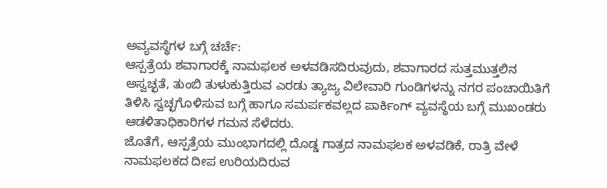ಅವ್ಯವಸ್ಥೆಗಳ ಬಗ್ಗೆ ಚರ್ಚೆ:
ಆಸ್ಪತ್ರೆಯ ಶವಾಗಾರಕ್ಕೆ ನಾಮಫಲಕ ಅಳವಡಿಸದಿರುವುದು, ಶವಾಗಾರದ ಸುತ್ತಮುತ್ತಲಿನ ಅಸ್ವಚ್ಛತೆ, ತುಂಬಿ ತುಳುಕುತ್ತಿರುವ ಎರಡು ತ್ಯಾಜ್ಯ ವಿಲೇವಾರಿ ಗುಂಡಿಗಳನ್ನು ನಗರ ಪಂಚಾಯಿತಿಗೆ ತಿಳಿಸಿ ಸ್ವಚ್ಛಗೊಳಿಸುವ ಬಗ್ಗೆ ಹಾಗೂ ಸಮರ್ಪಕವಲ್ಲದ ಪಾರ್ಕಿಂಗ್ ವ್ಯವಸ್ಥೆಯ ಬಗ್ಗೆ ಮುಖಂಡರು ಆಡಳಿತಾಧಿಕಾರಿಗಳ ಗಮನ ಸೆಳೆದರು.
ಜೊತೆಗೆ, ಆಸ್ಪತ್ರೆಯ ಮುಂಭಾಗದಲ್ಲಿ ದೊಡ್ಡ ಗಾತ್ರದ ನಾಮಫಲಕ ಅಳವಡಿಕೆ, ರಾತ್ರಿ ವೇಳೆ ನಾಮಫಲಕದ ದೀಪ ಉರಿಯದಿರುವ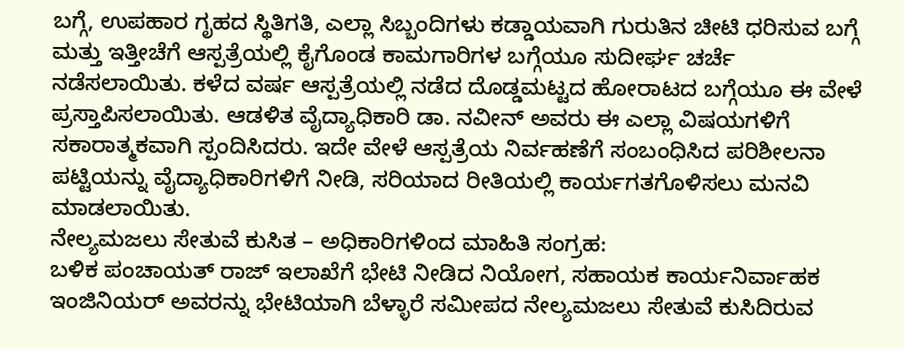ಬಗ್ಗೆ, ಉಪಹಾರ ಗೃಹದ ಸ್ಥಿತಿಗತಿ, ಎಲ್ಲಾ ಸಿಬ್ಬಂದಿಗಳು ಕಡ್ಡಾಯವಾಗಿ ಗುರುತಿನ ಚೀಟಿ ಧರಿಸುವ ಬಗ್ಗೆ ಮತ್ತು ಇತ್ತೀಚೆಗೆ ಆಸ್ಪತ್ರೆಯಲ್ಲಿ ಕೈಗೊಂಡ ಕಾಮಗಾರಿಗಳ ಬಗ್ಗೆಯೂ ಸುದೀರ್ಘ ಚರ್ಚೆ ನಡೆಸಲಾಯಿತು. ಕಳೆದ ವರ್ಷ ಆಸ್ಪತ್ರೆಯಲ್ಲಿ ನಡೆದ ದೊಡ್ಡಮಟ್ಟದ ಹೋರಾಟದ ಬಗ್ಗೆಯೂ ಈ ವೇಳೆ ಪ್ರಸ್ತಾಪಿಸಲಾಯಿತು. ಆಡಳಿತ ವೈದ್ಯಾಧಿಕಾರಿ ಡಾ. ನವೀನ್ ಅವರು ಈ ಎಲ್ಲಾ ವಿಷಯಗಳಿಗೆ ಸಕಾರಾತ್ಮಕವಾಗಿ ಸ್ಪಂದಿಸಿದರು. ಇದೇ ವೇಳೆ ಆಸ್ಪತ್ರೆಯ ನಿರ್ವಹಣೆಗೆ ಸಂಬಂಧಿಸಿದ ಪರಿಶೀಲನಾ ಪಟ್ಟಿಯನ್ನು ವೈದ್ಯಾಧಿಕಾರಿಗಳಿಗೆ ನೀಡಿ, ಸರಿಯಾದ ರೀತಿಯಲ್ಲಿ ಕಾರ್ಯಗತಗೊಳಿಸಲು ಮನವಿ ಮಾಡಲಾಯಿತು.
ನೇಲ್ಯಮಜಲು ಸೇತುವೆ ಕುಸಿತ – ಅಧಿಕಾರಿಗಳಿಂದ ಮಾಹಿತಿ ಸಂಗ್ರಹ:
ಬಳಿಕ ಪಂಚಾಯತ್ ರಾಜ್ ಇಲಾಖೆಗೆ ಭೇಟಿ ನೀಡಿದ ನಿಯೋಗ, ಸಹಾಯಕ ಕಾರ್ಯನಿರ್ವಾಹಕ ಇಂಜಿನಿಯರ್ ಅವರನ್ನು ಭೇಟಿಯಾಗಿ ಬೆಳ್ಳಾರೆ ಸಮೀಪದ ನೇಲ್ಯಮಜಲು ಸೇತುವೆ ಕುಸಿದಿರುವ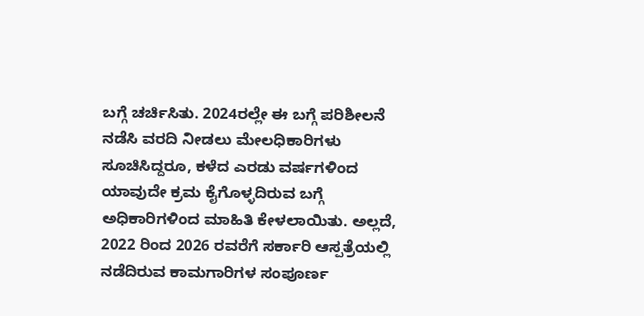ಬಗ್ಗೆ ಚರ್ಚಿಸಿತು. 2024ರಲ್ಲೇ ಈ ಬಗ್ಗೆ ಪರಿಶೀಲನೆ ನಡೆಸಿ ವರದಿ ನೀಡಲು ಮೇಲಧಿಕಾರಿಗಳು ಸೂಚಿಸಿದ್ದರೂ, ಕಳೆದ ಎರಡು ವರ್ಷಗಳಿಂದ ಯಾವುದೇ ಕ್ರಮ ಕೈಗೊಳ್ಳದಿರುವ ಬಗ್ಗೆ ಅಧಿಕಾರಿಗಳಿಂದ ಮಾಹಿತಿ ಕೇಳಲಾಯಿತು. ಅಲ್ಲದೆ, 2022 ರಿಂದ 2026 ರವರೆಗೆ ಸರ್ಕಾರಿ ಆಸ್ಪತ್ರೆಯಲ್ಲಿ ನಡೆದಿರುವ ಕಾಮಗಾರಿಗಳ ಸಂಪೂರ್ಣ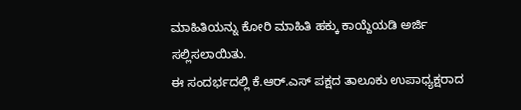ಮಾಹಿತಿಯನ್ನು ಕೋರಿ ಮಾಹಿತಿ ಹಕ್ಕು ಕಾಯ್ದೆಯಡಿ ಅರ್ಜಿ ಸಲ್ಲಿಸಲಾಯಿತು.
ಈ ಸಂದರ್ಭದಲ್ಲಿ ಕೆ.ಆರ್.ಎಸ್ ಪಕ್ಷದ ತಾಲೂಕು ಉಪಾಧ್ಯಕ್ಷರಾದ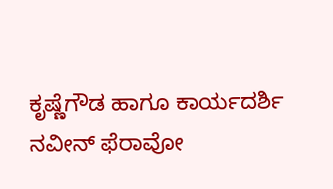ಕೃಷ್ಣೆಗೌಡ ಹಾಗೂ ಕಾರ್ಯದರ್ಶಿ ನವೀನ್ ಫೆರಾವೋ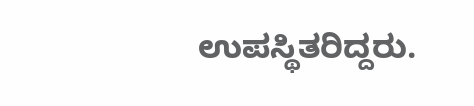ಉಪಸ್ಥಿತರಿದ್ದರು.